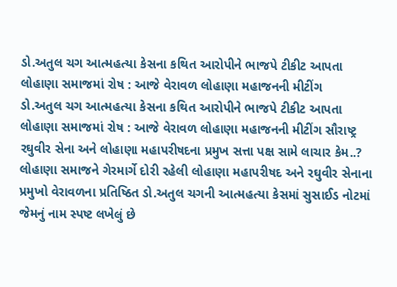ડો.અતુલ ચગ આત્મહત્યા કેસના કથિત આરોપીને ભાજપે ટીકીટ આપતા લોહાણા સમાજમાં રોષ : આજે વેરાવળ લોહાણા મહાજનની મીટીંગ
ડો.અતુલ ચગ આત્મહત્યા કેસના કથિત આરોપીને ભાજપે ટીકીટ આપતા લોહાણા સમાજમાં રોષ : આજે વેરાવળ લોહાણા મહાજનની મીટીંગ સૌરાષ્ટ્ર રઘુવીર સેના અને લોહાણા મહાપરીષદના પ્રમુખ સત્તા પક્ષ સામે લાચાર કેમ..? લોહાણા સમાજને ગેરમાર્ગે દોરી રહેલી લોહાણા મહાપરીષદ અને રઘુવીર સેનાના પ્રમુખો વેરાવળના પ્રતિષ્ઠિત ડો.અતુલ ચગની આત્મહત્યા કેસમાં સુસાઈડ નોટમાં જેમનું નામ સ્પષ્ટ લખેલું છે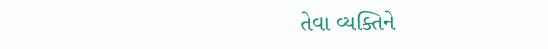તેવા વ્યક્તિને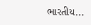ભારતીય...